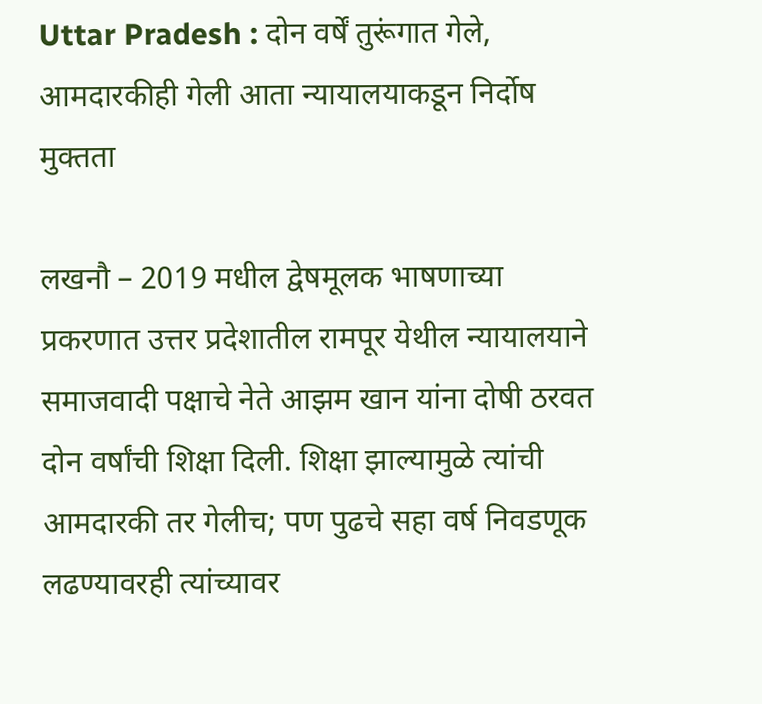Uttar Pradesh : दोन वर्षें तुरूंगात गेले, आमदारकीही गेली आता न्यायालयाकडून निर्दोष मुक्तता

लखनौ – 2019 मधील द्वेषमूलक भाषणाच्या प्रकरणात उत्तर प्रदेशातील रामपूर येथील न्यायालयाने समाजवादी पक्षाचे नेते आझम खान यांना दोषी ठरवत दोन वर्षांची शिक्षा दिली. शिक्षा झाल्यामुळे त्यांची आमदारकी तर गेलीच; पण पुढचे सहा वर्ष निवडणूक लढण्यावरही त्यांच्यावर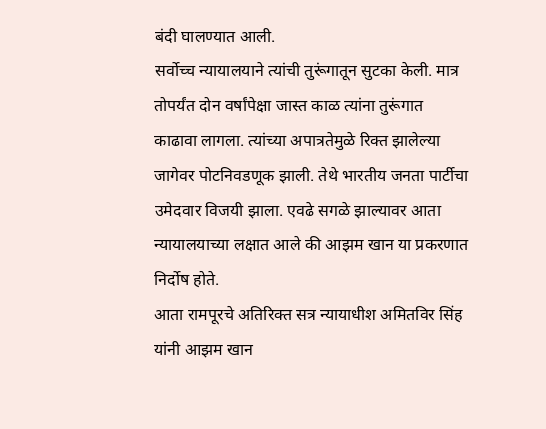बंदी घालण्यात आली.
सर्वोच्च न्यायालयाने त्यांची तुरूंगातून सुटका केली. मात्र तोपर्यंत दोन वर्षांपेक्षा जास्त काळ त्यांना तुरूंगात काढावा लागला. त्यांच्या अपात्रतेमुळे रिक्त झालेल्या जागेवर पोटनिवडणूक झाली. तेथे भारतीय जनता पार्टीचा उमेदवार विजयी झाला. एवढे सगळे झाल्यावर आता न्यायालयाच्या लक्षात आले की आझम खान या प्रकरणात निर्दोष होते.
आता रामपूरचे अतिरिक्त सत्र न्यायाधीश अमितविर सिंह यांनी आझम खान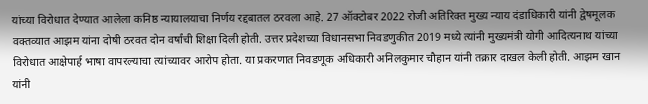यांच्या विरोधात देण्यात आलेला कनिष्ठ न्यायालयाचा निर्णय रद्दबातल ठरवला आहे. 27 ऑक्टोबर 2022 रोजी अतिरिक्त मुख्य न्याय दंडाधिकारी यांनी द्वेषमूलक वक्तव्यात आझम यांना दोषी ठरवत दोन वर्षांची शिक्षा दिली होती. उत्तर प्रदेशच्या विधानसभा निवडणुकीत 2019 मध्ये त्यांनी मुख्यमंत्री योगी आदित्यनाथ यांच्या विरोधात आक्षेपार्ह भाषा वापरल्याचा त्यांच्यावर आरोप होता. या प्रकरणात निवडणूक अधिकारी अनिलकुमार चौहान यांनी तक्रार दाखल केली होती. आझम खान यांनी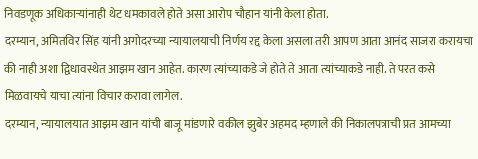निवडणूक अधिकाऱ्यांनाही थेट धमकावले होते असा आरोप चौहान यांनी केला होता.
दरम्यान, अमितविर सिंह यांनी अगोदरच्या न्यायालयाची निर्णय रद्द केला असला तरी आपण आता आनंद साजरा करायचा की नाही अशा द्विधावस्थेत आझम खान आहेत. कारण त्यांच्याकडे जे होते ते आता त्यांच्याकडे नाही. ते परत कसे मिळवायचे याचा त्यांना विचार करावा लागेल.
दरम्यान, न्यायालयात आझम खान यांची बाजू मांडणारे वकील झुबेर अहमद म्हणाले की निकालपत्राची प्रत आमच्या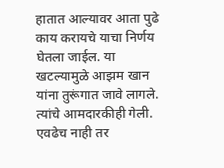हातात आल्यावर आता पुढे काय करायचे याचा निर्णय घेतला जाईल. या खटल्यामुळे आझम खान यांना तुरूंगात जावे लागले. त्यांचे आमदारकीही गेली. एवढेच नाही तर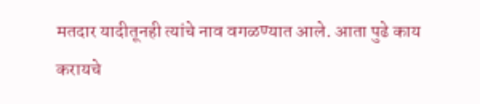मतदार यादीतूनही त्यांचे नाव वगळण्यात आले. आता पुढे काय करायचे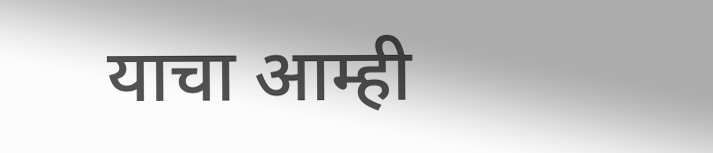याचा आम्ही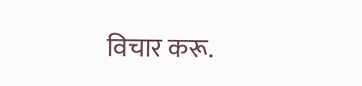विचार करू.